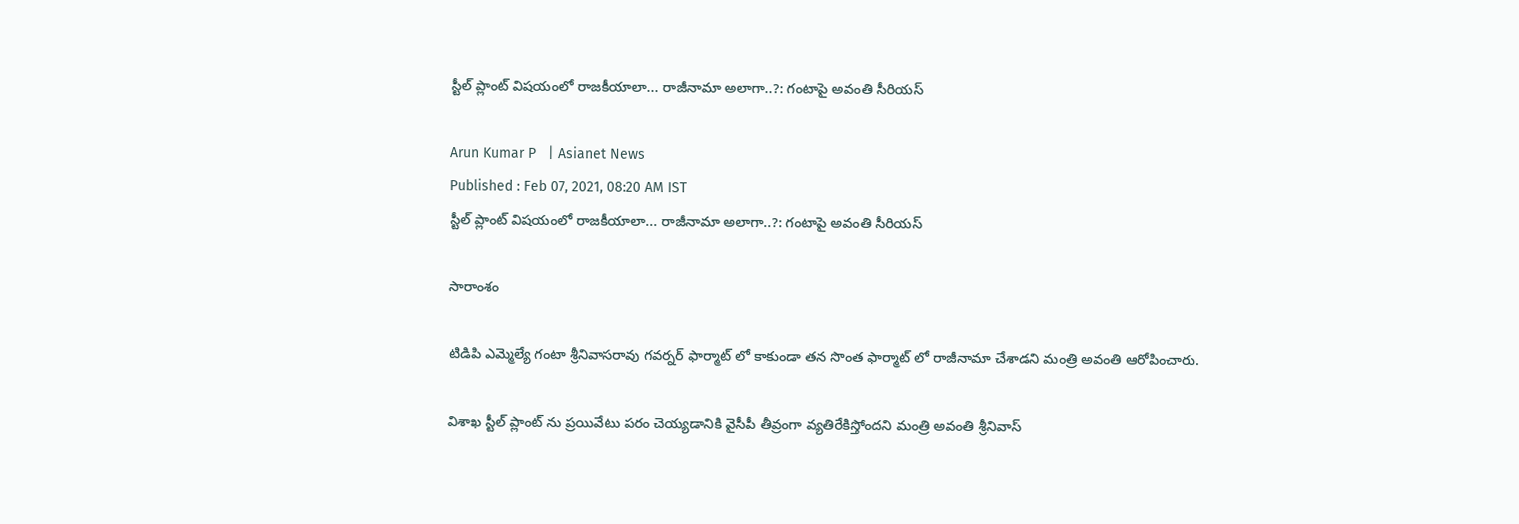స్టీల్ ప్లాంట్ విషయంలో రాజకీయాలా... రాజీనామా అలాగా..?: గంటాపై అవంతి సీరియస్

Arun Kumar P   | Asianet News
Published : Feb 07, 2021, 08:20 AM IST
స్టీల్ ప్లాంట్ విషయంలో రాజకీయాలా... రాజీనామా అలాగా..?: గంటాపై అవంతి సీరియస్

సారాంశం

టిడిపి ఎమ్మెల్యే గంటా శ్రీనివాసరావు గవర్నర్ ఫార్మాట్ లో కాకుండా తన సొంత ఫార్మాట్ లో రాజీనామా చేశాడని మంత్రి అవంతి ఆరోపించారు.

విశాఖ స్టీల్ ప్లాంట్ ను ప్రయివేటు పరం చెయ్యడానికి వైసీపీ తీవ్రంగా వ్యతిరేకిస్తోందని మంత్రి అవంతి శ్రీనివాస్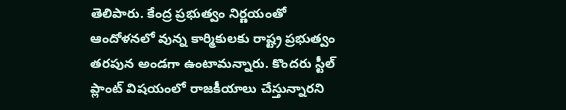తెలిపారు. కేంద్ర ప్రభుత్వం నిర్ణయంతో ఆందోళనలో వున్న కార్మికులకు రాష్ట్ర ప్రభుత్వం తరపున అండగా ఉంటామన్నారు. కొందరు స్టీల్ ప్లాంట్ విషయంలో రాజకీయాలు చేస్తున్నారని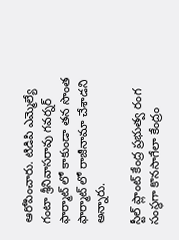ఆరోపించారు. టిడిపి ఎమ్మెల్యే గంటా శ్రీనివాసరావు గవర్నర్ ఫార్మాట్ లో కాకుండా తన సొంత ఫార్మాట్ లో రాజీనామా చేశాడని అన్నారు.

స్టీల్ ప్లాంట్ కేంద్ర ప్రభుత్వ రంగ సంస్థగా కొనసాగేలా కేంద్రం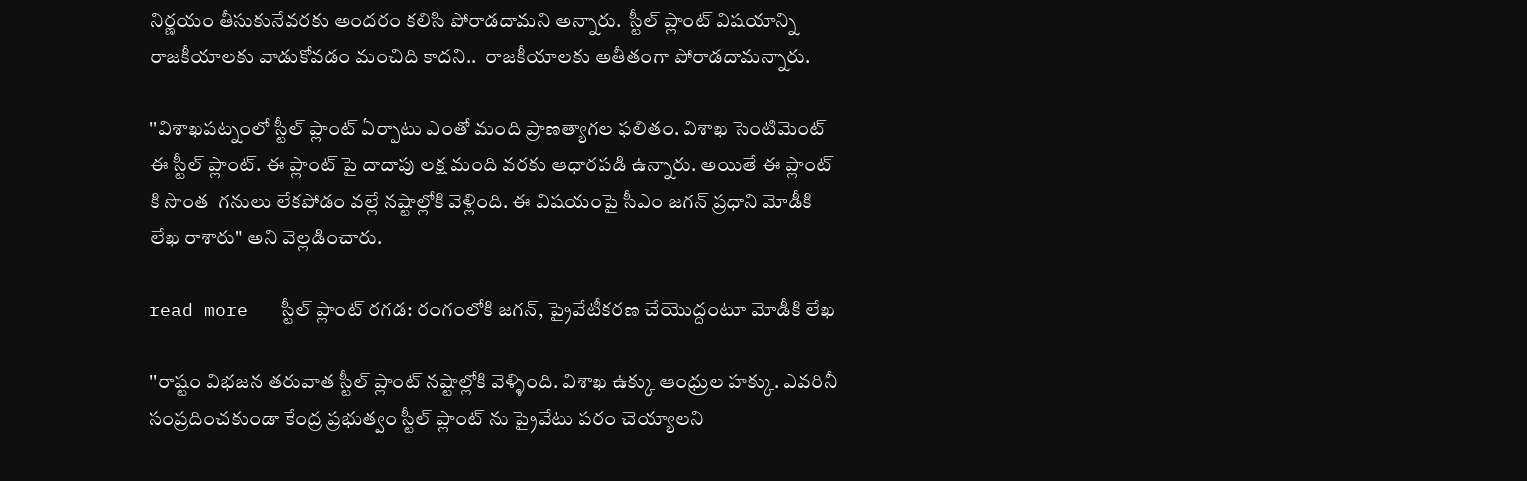నిర్ణయం తీసుకునేవరకు అందరం కలిసి పోరాడదామని అన్నారు.  స్టీల్ ప్లాంట్ విషయాన్ని రాజకీయాలకు వాడుకోవడం మంచిది కాదని..  రాజకీయాలకు అతీతంగా పోరాడదామన్నారు.

''విశాఖపట్నంలో స్టీల్ ప్లాంట్ ఏర్పాటు ఎంతో మంది ప్రాణత్యాగల ఫలితం. విశాఖ సెంటిమెంట్ ఈ స్టీల్ ప్లాంట్. ఈ ప్లాంట్ పై దాదాపు లక్ష మంది వరకు ఆధారపడి ఉన్నారు. అయితే ఈ ప్లాంట్ కి సొంత  గనులు లేకపోడం వల్లే నష్టాల్లోకి వెళ్లింది. ఈ విషయంపై సీఎం జగన్ ప్రధాని మోడీకి లేఖ రాశారు" అని వెల్లడించారు.

read more   స్టీల్‌ ప్లాంట్‌‌ రగడ: రంగంలోకి జగన్, ప్రైవేటీకరణ చేయొద్దంటూ మోడీకి లేఖ

''రాష్టం విభజన తరువాత స్టీల్ ప్లాంట్ నష్టాల్లోకి వెళ్ళింది. విశాఖ ఉక్కు ఆంధ్రుల హక్కు. ఎవరినీ సంప్రదించకుండా కేంద్ర ప్రభుత్వం స్టీల్ ప్లాంట్ ను ప్రైవేటు పరం చెయ్యాలని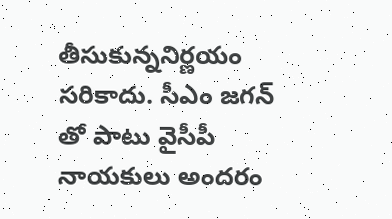తీసుకున్ననిర్ణయం సరికాదు. సీఎం జగన్ తో పాటు వైసీపీ నాయకులు అందరం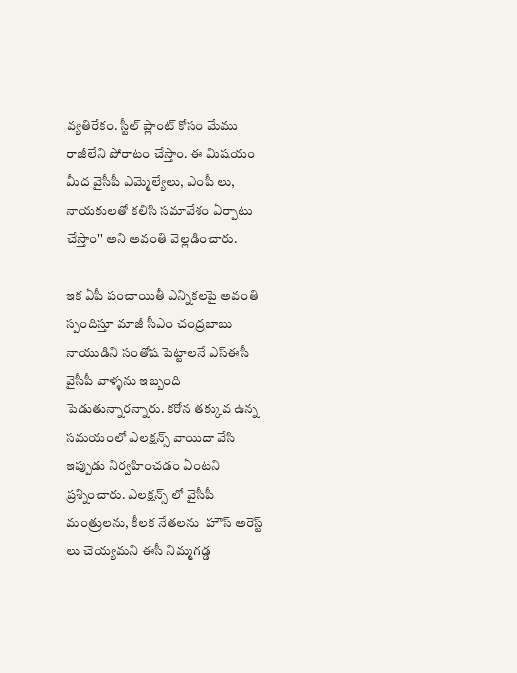వ్యతిరేకం. స్టీల్ ప్లాంట్ కోసం మేము రాజీలేని పోరాటం చేస్తాం. ఈ మిషయం మీద వైసీపీ ఎమ్మెల్యేలు, ఎంపీ లు, నాయకులతో కలిసి సమావేశం ఏర్పాటు చేస్తాం'' అని అవంతి వెల్లడించారు.

ఇక ఏపీ పంచాయితీ ఎన్నికలపై అవంతి స్పందిస్తూ మాజీ సీఎం చంద్రబాబు నాయుడిని సంతోష పెట్టాలనే ఎస్ఈసీ వైసీపీ వాళ్ళను ఇబ్బంది పెడుతున్నారన్నారు. కరోన తక్కువ ఉన్న సమయంలో ఎలక్షన్స్ వాయిదా వేసి ఇప్పుడు నిర్వహించడం ఏంటని ప్రశ్నించారు. ఎలక్షన్స్ లో వైసీపీ మంత్రులను, కీలక నేతలను  హౌస్ అరెస్ట్ లు చెయ్యమని ఈసీ నిమ్మగడ్డ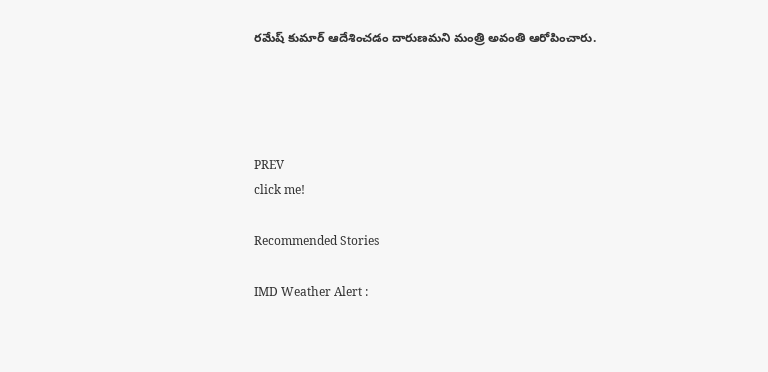రమేష్ కుమార్ ఆదేశించడం దారుణమని మంత్రి అవంతి ఆరోపించారు.




PREV
click me!

Recommended Stories

IMD Weather Alert :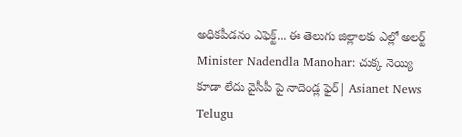అధికపీడనం ఎఫెక్ట్... ఈ తెలుగు జిల్లాలకు ఎల్లో అలర్ట్
Minister Nadendla Manohar: చుక్క నెయ్యి కూడా లేదు వైసీపీ పై నాదెండ్ల ఫైర్| Asianet News Telugu